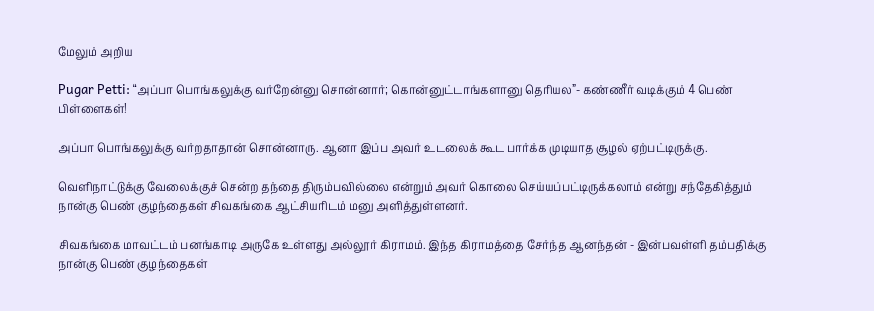மேலும் அறிய

Pugar Petti: “அப்பா பொங்கலுக்கு வர்றேன்னு சொன்னார்; கொன்னுட்டாங்களானு தெரியல”- கண்ணீர் வடிக்கும் 4 பெண் பிள்ளைகள்!

அப்பா பொங்கலுக்கு வர்றதாதான் சொன்னாரு. ஆனா இப்ப அவர் உடலைக் கூட பார்க்க முடியாத சூழல் ஏற்பட்டிருக்கு.

வெளிநாட்டுக்கு வேலைக்குச் சென்ற தந்தை திரும்பவில்லை என்றும் அவர் கொலை செய்யப்பட்டிருக்கலாம் என்று சந்தேகித்தும் நான்கு பெண் குழந்தைகள் சிவகங்கை ஆட்சியரிடம் மனு அளித்துள்ளனர்.

சிவகங்கை மாவட்டம் பனங்காடி அருகே உள்ளது அல்லூர் கிராமம். இந்த கிராமத்தை சேர்ந்த ஆனந்தன் - இன்பவள்ளி தம்பதிக்கு நான்கு பெண் குழந்தைகள்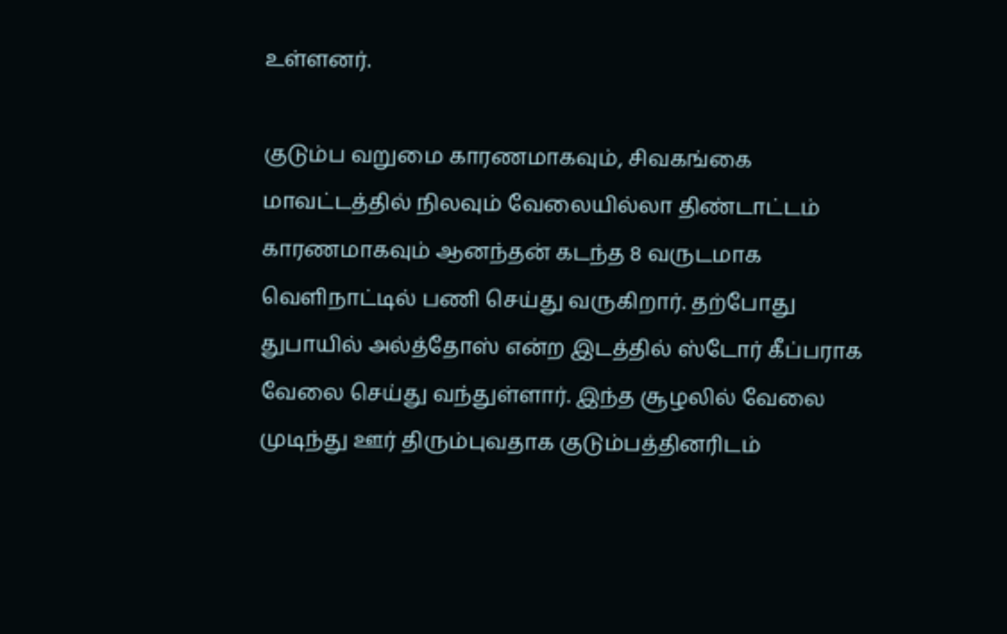உள்ளனர்.

குடும்ப வறுமை காரணமாகவும், சிவகங்கை மாவட்டத்தில் நிலவும் வேலையில்லா திண்டாட்டம் காரணமாகவும் ஆனந்தன் கடந்த 8 வருடமாக வெளிநாட்டில் பணி செய்து வருகிறார். தற்போது துபாயில் அல்த்தோஸ் என்ற இடத்தில் ஸ்டோர் கீப்பராக வேலை செய்து வந்துள்ளார். இந்த சூழலில் வேலை முடிந்து ஊர் திரும்புவதாக குடும்பத்தினரிடம்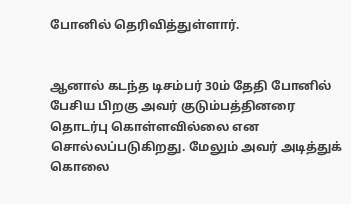போனில் தெரிவித்துள்ளார்.


ஆனால் கடந்த டிசம்பர் 30ம் தேதி போனில் பேசிய பிறகு அவர் குடும்பத்தினரை தொடர்பு கொள்ளவில்லை என சொல்லப்படுகிறது. மேலும் அவர் அடித்துக் கொலை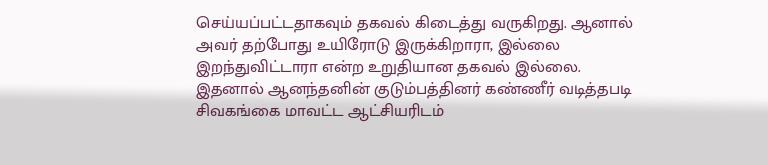செய்யப்பட்டதாகவும் தகவல் கிடைத்து வருகிறது. ஆனால் அவர் தற்போது உயிரோடு இருக்கிறாரா, இல்லை இறந்துவிட்டாரா என்ற உறுதியான தகவல் இல்லை. இதனால் ஆனந்தனின் குடும்பத்தினர் கண்ணீர் வடித்தபடி சிவகங்கை மாவட்ட ஆட்சியரிடம்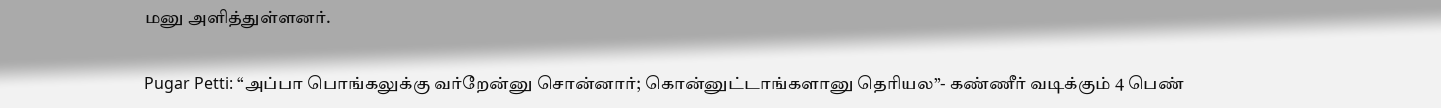மனு அளித்துள்ளனர்.

Pugar Petti: “அப்பா பொங்கலுக்கு வர்றேன்னு சொன்னார்; கொன்னுட்டாங்களானு தெரியல”- கண்ணீர் வடிக்கும் 4 பெண்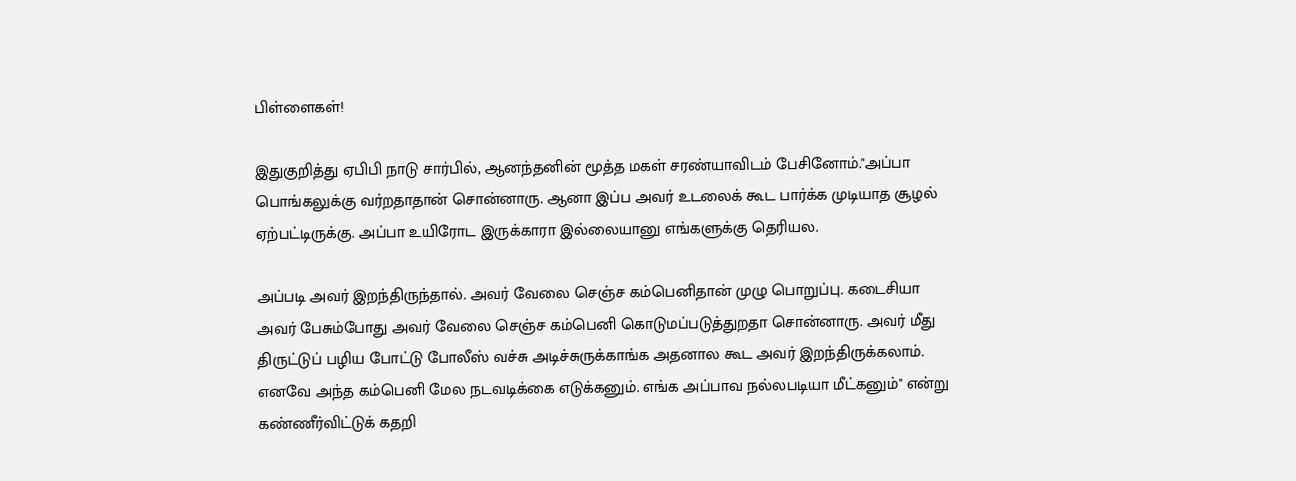பிள்ளைகள்!

இதுகுறித்து ஏபிபி நாடு சார்பில், ஆனந்தனின் மூத்த மகள் சரண்யாவிடம் பேசினோம்."அப்பா பொங்கலுக்கு வர்றதாதான் சொன்னாரு. ஆனா இப்ப அவர் உடலைக் கூட பார்க்க முடியாத சூழல் ஏற்பட்டிருக்கு. அப்பா உயிரோட இருக்காரா இல்லையானு எங்களுக்கு தெரியல.

அப்படி அவர் இறந்திருந்தால். அவர் வேலை செஞ்ச கம்பெனிதான் முழு பொறுப்பு. கடைசியா அவர் பேசும்போது அவர் வேலை செஞ்ச கம்பெனி கொடுமப்படுத்துறதா சொன்னாரு. அவர் மீது திருட்டுப் பழிய போட்டு போலீஸ் வச்சு அடிச்சுருக்காங்க அதனால கூட அவர் இறந்திருக்கலாம். எனவே அந்த கம்பெனி மேல நடவடிக்கை எடுக்கனும். எங்க அப்பாவ நல்லபடியா மீட்கனும்" என்று கண்ணீர்விட்டுக் கதறி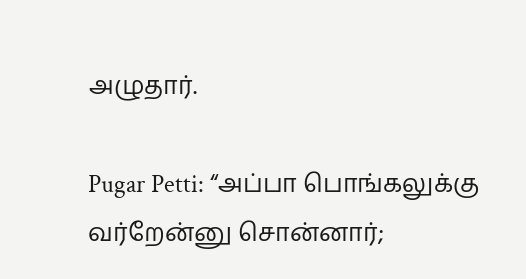அழுதார்.

Pugar Petti: “அப்பா பொங்கலுக்கு வர்றேன்னு சொன்னார்;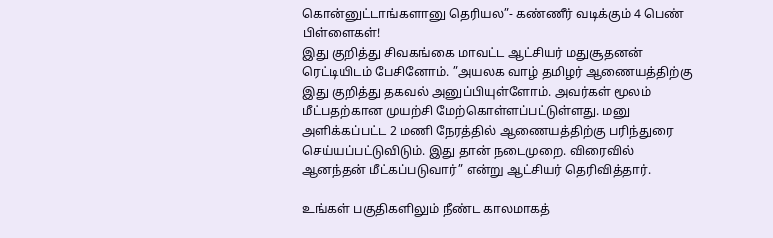கொன்னுட்டாங்களானு தெரியல”- கண்ணீர் வடிக்கும் 4 பெண் பிள்ளைகள்!
இது குறித்து சிவகங்கை மாவட்ட ஆட்சியர் மதுசூதனன் ரெட்டியிடம் பேசினோம். ”அயலக வாழ் தமிழர் ஆணையத்திற்கு இது குறித்து தகவல் அனுப்பியுள்ளோம். அவர்கள் மூலம் மீட்பதற்கான முயற்சி மேற்கொள்ளப்பட்டுள்ளது. மனு அளிக்கப்பட்ட 2 மணி நேரத்தில் ஆணையத்திற்கு பரிந்துரை செய்யப்பட்டுவிடும். இது தான் நடைமுறை. விரைவில் ஆனந்தன் மீட்கப்படுவார்” என்று ஆட்சியர் தெரிவித்தார்.

உங்கள் பகுதிகளிலும் நீண்ட காலமாகத்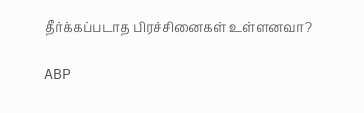தீர்க்கப்படாத பிரச்சினைகள் உள்ளனவா?

ABP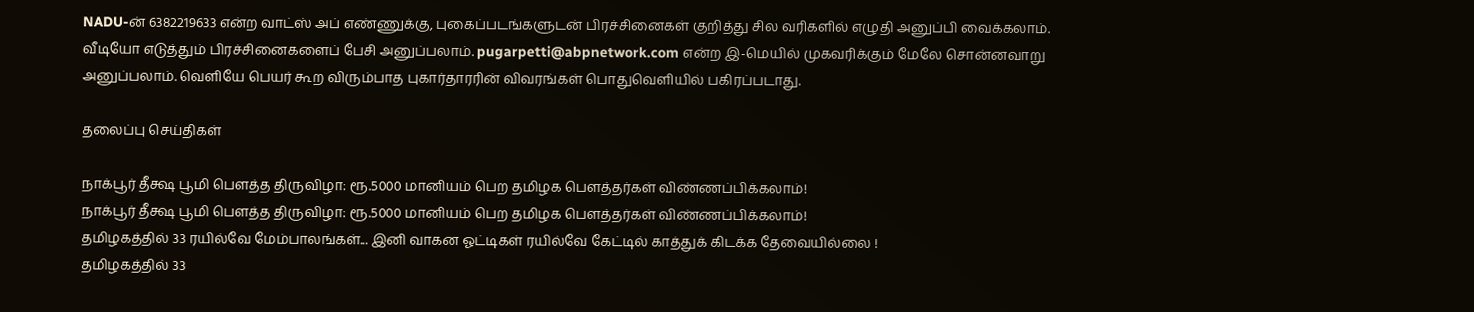NADU-ன் 6382219633 என்ற வாட்ஸ் அப் எண்ணுக்கு, புகைப்படங்களுடன் பிரச்சினைகள் குறித்து சில வரிகளில் எழுதி அனுப்பி வைக்கலாம். வீடியோ எடுத்தும் பிரச்சினைகளைப் பேசி அனுப்பலாம். pugarpetti@abpnetwork.com என்ற இ-மெயில் முகவரிக்கும் மேலே சொன்னவாறு அனுப்பலாம். வெளியே பெயர் கூற விரும்பாத புகார்தாரரின் விவரங்கள் பொதுவெளியில் பகிரப்படாது.

தலைப்பு செய்திகள்

நாக்பூர் தீக்ஷ பூமி பௌத்த திருவிழா: ரூ.5000 மானியம் பெற தமிழக பௌத்தர்கள் விண்ணப்பிக்கலாம்!
நாக்பூர் தீக்ஷ பூமி பௌத்த திருவிழா: ரூ.5000 மானியம் பெற தமிழக பௌத்தர்கள் விண்ணப்பிக்கலாம்!
தமிழகத்தில் 33 ரயில்வே மேம்பாலங்கள்... இனி வாகன ஓட்டிகள் ரயில்வே கேட்டில் காத்துக் கிடக்க தேவையில்லை !
தமிழகத்தில் 33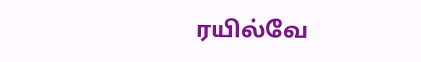ரயில்வே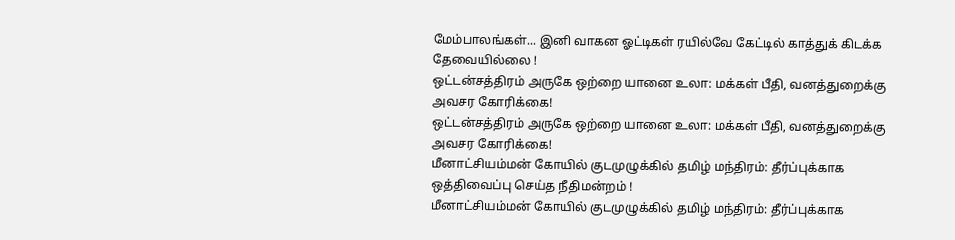மேம்பாலங்கள்... இனி வாகன ஓட்டிகள் ரயில்வே கேட்டில் காத்துக் கிடக்க தேவையில்லை !
ஒட்டன்சத்திரம் அருகே ஒற்றை யானை உலா: மக்கள் பீதி, வனத்துறைக்கு அவசர கோரிக்கை!
ஒட்டன்சத்திரம் அருகே ஒற்றை யானை உலா: மக்கள் பீதி, வனத்துறைக்கு அவசர கோரிக்கை!
மீனாட்சியம்மன் கோயில் குடமுழுக்கில் தமிழ் மந்திரம்: தீர்ப்புக்காக ஒத்திவைப்பு செய்த நீதிமன்றம் !
மீனாட்சியம்மன் கோயில் குடமுழுக்கில் தமிழ் மந்திரம்: தீர்ப்புக்காக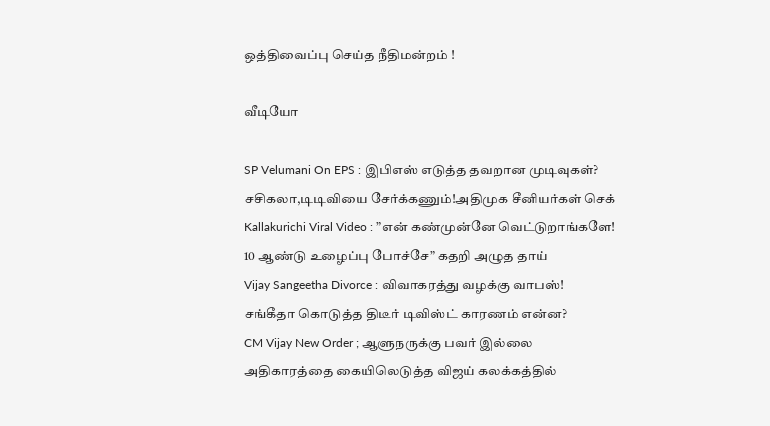ஒத்திவைப்பு செய்த நீதிமன்றம் !

வீடியோ

SP Velumani On EPS : இபிஎஸ் எடுத்த தவறான முடிவுகள்? சசிகலா,டிடிவியை சேர்க்கணும்!அதிமுக சீனியர்கள் செக்
Kallakurichi Viral Video : ”என் கண்முன்னே வெட்டுறாங்களே! 10 ஆண்டு உழைப்பு போச்சே” கதறி அழுத தாய்
Vijay Sangeetha Divorce : விவாகரத்து வழக்கு வாபஸ்! சங்கீதா கொடுத்த திடீர் டிவிஸ்ட் காரணம் என்ன?
CM Vijay New Order ; ஆளுநருக்கு பவர் இல்லை அதிகாரத்தை கையிலெடுத்த விஜய் கலக்கத்தில்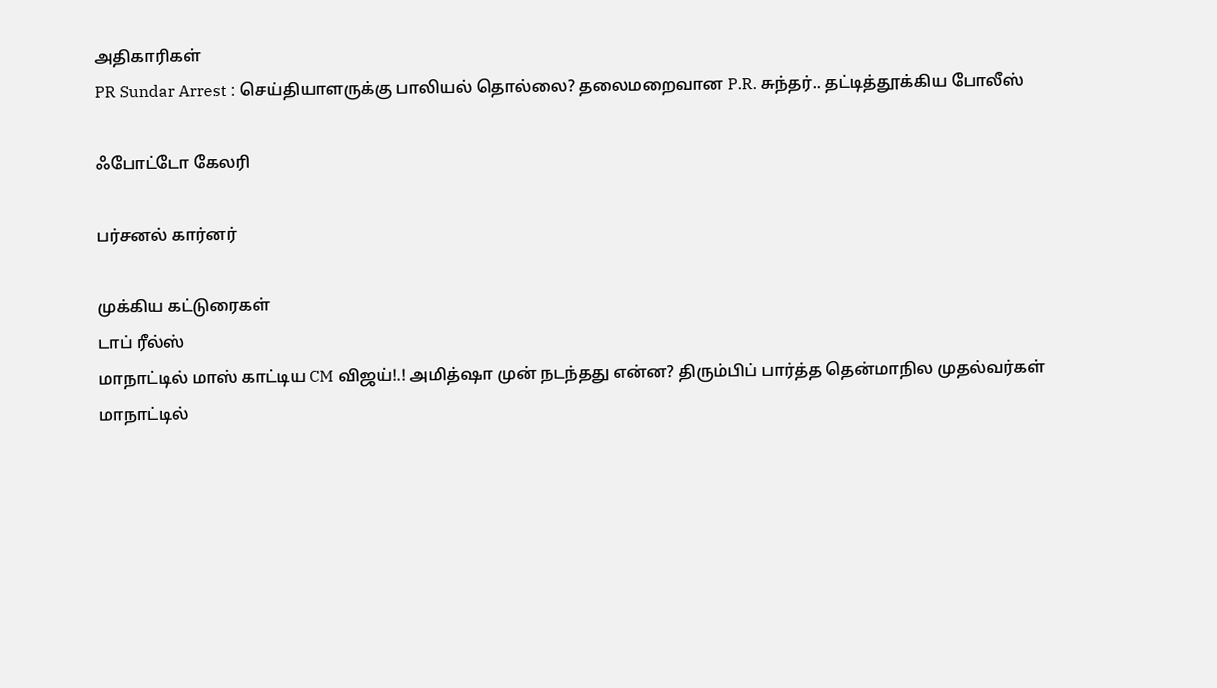அதிகாரிகள்
PR Sundar Arrest : செய்தியாளருக்கு பாலியல் தொல்லை? தலைமறைவான P.R. சுந்தர்.. தட்டித்தூக்கிய போலீஸ்

ஃபோட்டோ கேலரி

பர்சனல் கார்னர்

முக்கிய கட்டுரைகள்
டாப் ரீல்ஸ்
மாநாட்டில் மாஸ் காட்டிய CM விஜய்!.! அமித்ஷா முன் நடந்தது என்ன? திரும்பிப் பார்த்த தென்மாநில முதல்வர்கள்
மாநாட்டில்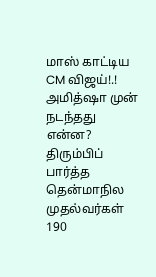மாஸ் காட்டிய CM விஜய்!.! அமித்ஷா முன் நடந்தது என்ன? திரும்பிப் பார்த்த தென்மாநில முதல்வர்கள்
190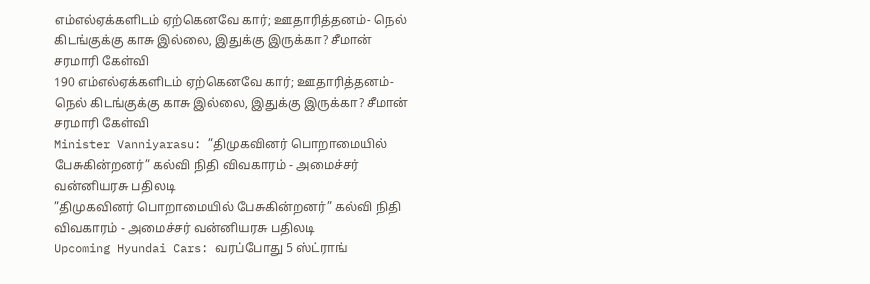எம்எல்ஏக்களிடம் ஏற்கெனவே கார்; ஊதாரித்தனம்- நெல் கிடங்குக்கு காசு இல்லை, இதுக்கு இருக்கா? சீமான் சரமாரி கேள்வி
190 எம்எல்ஏக்களிடம் ஏற்கெனவே கார்; ஊதாரித்தனம்- நெல் கிடங்குக்கு காசு இல்லை, இதுக்கு இருக்கா? சீமான் சரமாரி கேள்வி
Minister Vanniyarasu: ”திமுகவினர் பொறாமையில் பேசுகின்றனர்” கல்வி நிதி விவகாரம் - அமைச்சர் வன்னியரசு பதிலடி
”திமுகவினர் பொறாமையில் பேசுகின்றனர்” கல்வி நிதி விவகாரம் - அமைச்சர் வன்னியரசு பதிலடி
Upcoming Hyundai Cars: வரப்போது 5 ஸ்ட்ராங்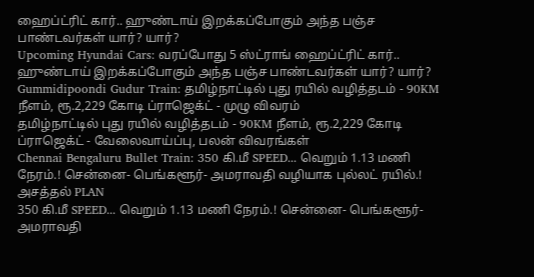ஹைப்ட்ரிட் கார்.. ஹுண்டாய் இறக்கப்போகும் அந்த பஞ்ச பாண்டவர்கள் யார்? யார்?
Upcoming Hyundai Cars: வரப்போது 5 ஸ்ட்ராங் ஹைப்ட்ரிட் கார்.. ஹுண்டாய் இறக்கப்போகும் அந்த பஞ்ச பாண்டவர்கள் யார்? யார்?
Gummidipoondi Gudur Train: தமிழ்நாட்டில் புது ரயில் வழித்தடம் - 90KM நீளம், ரூ.2,229 கோடி ப்ராஜெக்ட் - முழு விவரம்
தமிழ்நாட்டில் புது ரயில் வழித்தடம் - 90KM நீளம், ரூ.2,229 கோடி ப்ராஜெக்ட் - வேலைவாய்ப்பு, பலன் விவரங்கள்
Chennai Bengaluru Bullet Train: 350 கி.மீ SPEED... வெறும் 1.13 மணி நேரம்.! சென்னை- பெங்களூர்- அமராவதி வழியாக புல்லட் ரயில்.! அசத்தல் PLAN
350 கி.மீ SPEED... வெறும் 1.13 மணி நேரம்.! சென்னை- பெங்களூர்- அமராவதி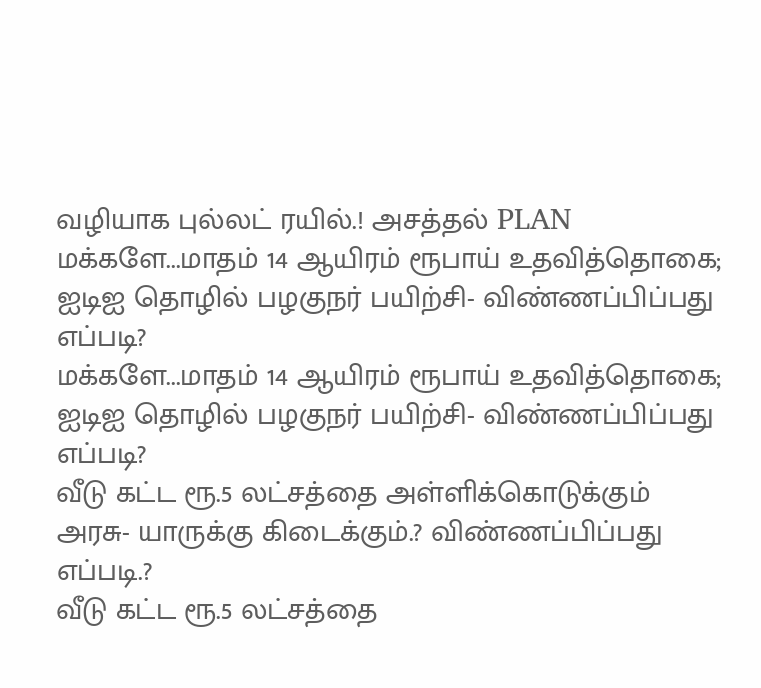வழியாக புல்லட் ரயில்.! அசத்தல் PLAN
மக்களே...மாதம் 14 ஆயிரம் ரூபாய் உதவித்தொகை; ஐடிஐ தொழில் பழகுநர் பயிற்சி- விண்ணப்பிப்பது எப்படி?
மக்களே...மாதம் 14 ஆயிரம் ரூபாய் உதவித்தொகை; ஐடிஐ தொழில் பழகுநர் பயிற்சி- விண்ணப்பிப்பது எப்படி?
வீடு கட்ட ரூ.5 லட்சத்தை அள்ளிக்கொடுக்கும் அரசு- யாருக்கு கிடைக்கும்.? விண்ணப்பிப்பது எப்படி.?
வீடு கட்ட ரூ.5 லட்சத்தை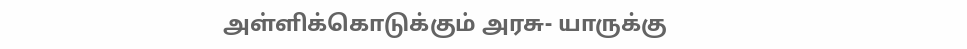அள்ளிக்கொடுக்கும் அரசு- யாருக்கு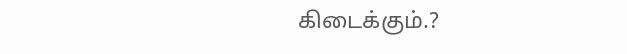கிடைக்கும்.?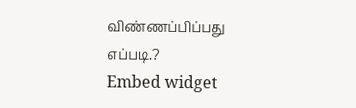விண்ணப்பிப்பது எப்படி.?
Embed widget